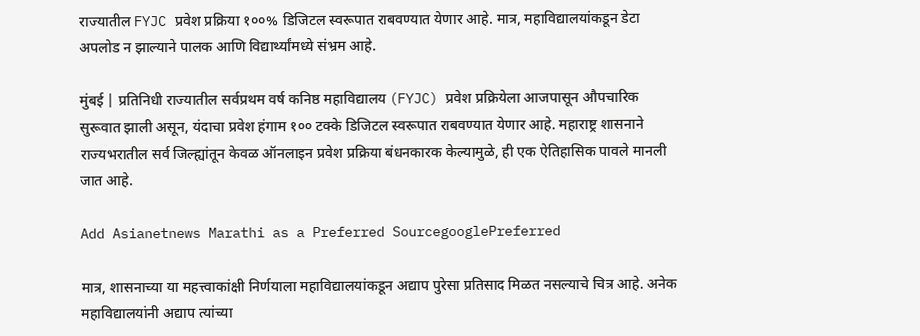राज्यातील FYJC प्रवेश प्रक्रिया १००% डिजिटल स्वरूपात राबवण्यात येणार आहे. मात्र, महाविद्यालयांकडून डेटा अपलोड न झाल्याने पालक आणि विद्यार्थ्यांमध्ये संभ्रम आहे.

मुंबई | प्रतिनिधी राज्यातील सर्वप्रथम वर्ष कनिष्ठ महाविद्यालय (FYJC) प्रवेश प्रक्रियेला आजपासून औपचारिक सुरूवात झाली असून, यंदाचा प्रवेश हंगाम १०० टक्के डिजिटल स्वरूपात राबवण्यात येणार आहे. महाराष्ट्र शासनाने राज्यभरातील सर्व जिल्ह्यांतून केवळ ऑनलाइन प्रवेश प्रक्रिया बंधनकारक केल्यामुळे, ही एक ऐतिहासिक पावले मानली जात आहे.

Add Asianetnews Marathi as a Preferred SourcegooglePreferred

मात्र, शासनाच्या या महत्त्वाकांक्षी निर्णयाला महाविद्यालयांकडून अद्याप पुरेसा प्रतिसाद मिळत नसल्याचे चित्र आहे. अनेक महाविद्यालयांनी अद्याप त्यांच्या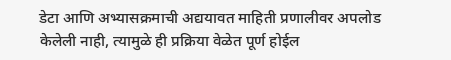डेटा आणि अभ्यासक्रमाची अद्ययावत माहिती प्रणालीवर अपलोड केलेली नाही, त्यामुळे ही प्रक्रिया वेळेत पूर्ण होईल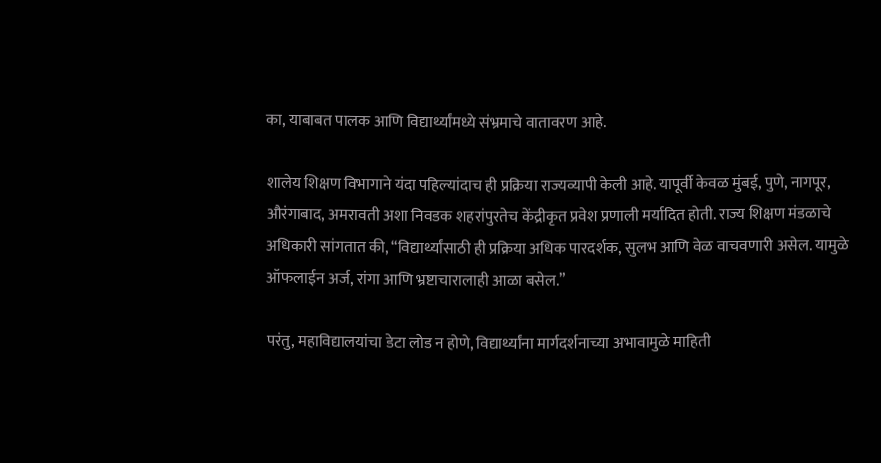का, याबाबत पालक आणि विद्यार्थ्यांमध्ये संभ्रमाचे वातावरण आहे.

शालेय शिक्षण विभागाने यंदा पहिल्यांदाच ही प्रक्रिया राज्यव्यापी केली आहे. यापूर्वी केवळ मुंबई, पुणे, नागपूर, औरंगाबाद, अमरावती अशा निवडक शहरांपुरतेच केंद्रीकृत प्रवेश प्रणाली मर्यादित होती. राज्य शिक्षण मंडळाचे अधिकारी सांगतात की, “विद्यार्थ्यांसाठी ही प्रक्रिया अधिक पारदर्शक, सुलभ आणि वेळ वाचवणारी असेल. यामुळे ऑफलाईन अर्ज, रांगा आणि भ्रष्टाचारालाही आळा बसेल.”

परंतु, महाविद्यालयांचा डेटा लोड न होणे, विद्यार्थ्यांना मार्गदर्शनाच्या अभावामुळे माहिती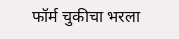फॉर्म चुकीचा भरला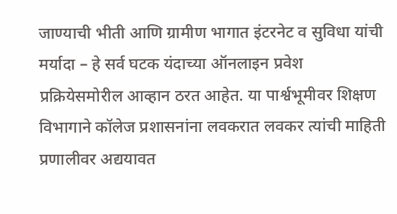जाण्याची भीती आणि ग्रामीण भागात इंटरनेट व सुविधा यांची मर्यादा – हे सर्व घटक यंदाच्या ऑनलाइन प्रवेश प्रक्रियेसमोरील आव्हान ठरत आहेत. या पार्श्वभूमीवर शिक्षण विभागाने कॉलेज प्रशासनांना लवकरात लवकर त्यांची माहिती प्रणालीवर अद्ययावत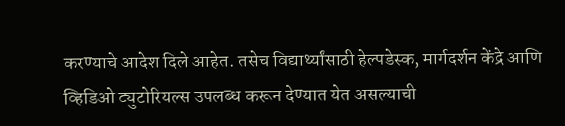करण्याचे आदेश दिले आहेत. तसेच विद्यार्थ्यांसाठी हेल्पडेस्क, मार्गदर्शन केंद्रे आणि व्हिडिओ ट्युटोरियल्स उपलब्ध करून देण्यात येत असल्याची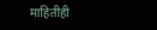माहितीही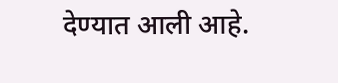देण्यात आली आहे.